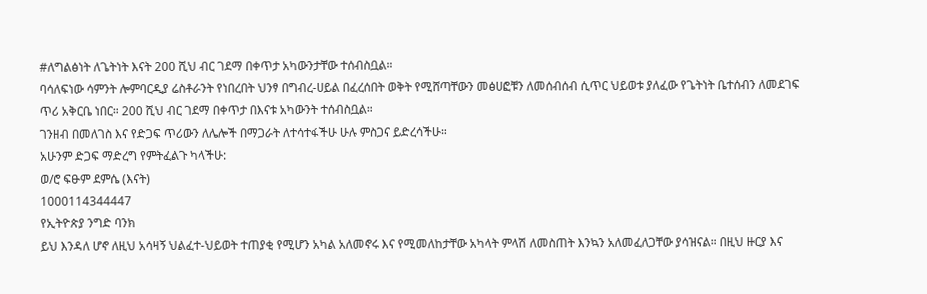#ለግልፅነት ለጌትነት እናት 200 ሺህ ብር ገደማ በቀጥታ አካውንታቸው ተሰብስቧል።
ባሳለፍነው ሳምንት ሎምባርዲያ ሬስቶራንት የነበረበት ህንፃ በግብረ-ሀይል በፈረሰበት ወቅት የሚሸጣቸውን መፅሀፎቹን ለመሰብሰብ ሲጥር ህይወቱ ያለፈው የጌትነት ቤተሰብን ለመደገፍ ጥሪ አቅርቤ ነበር። 200 ሺህ ብር ገደማ በቀጥታ በእናቱ አካውንት ተሰብስቧል።
ገንዘብ በመለገስ እና የድጋፍ ጥሪውን ለሌሎች በማጋራት ለተሳተፋችሁ ሁሉ ምስጋና ይድረሳችሁ።
አሁንም ድጋፍ ማድረግ የምትፈልጉ ካላችሁ:
ወ/ሮ ፍፁም ደምሴ (እናት)
1000114344447
የኢትዮጵያ ንግድ ባንክ
ይህ እንዳለ ሆኖ ለዚህ አሳዛኝ ህልፈተ-ህይወት ተጠያቂ የሚሆን አካል አለመኖሩ እና የሚመለከታቸው አካላት ምላሽ ለመስጠት እንኳን አለመፈለጋቸው ያሳዝናል። በዚህ ዙርያ እና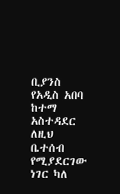ቢያንስ የአዲስ አበባ ከተማ አስተዳደር ለዚህ ቤተሰብ የሚያደርገው ነገር ካለ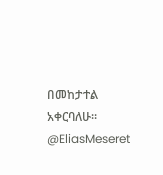በመከታተል አቀርባለሁ።
@EliasMeseret